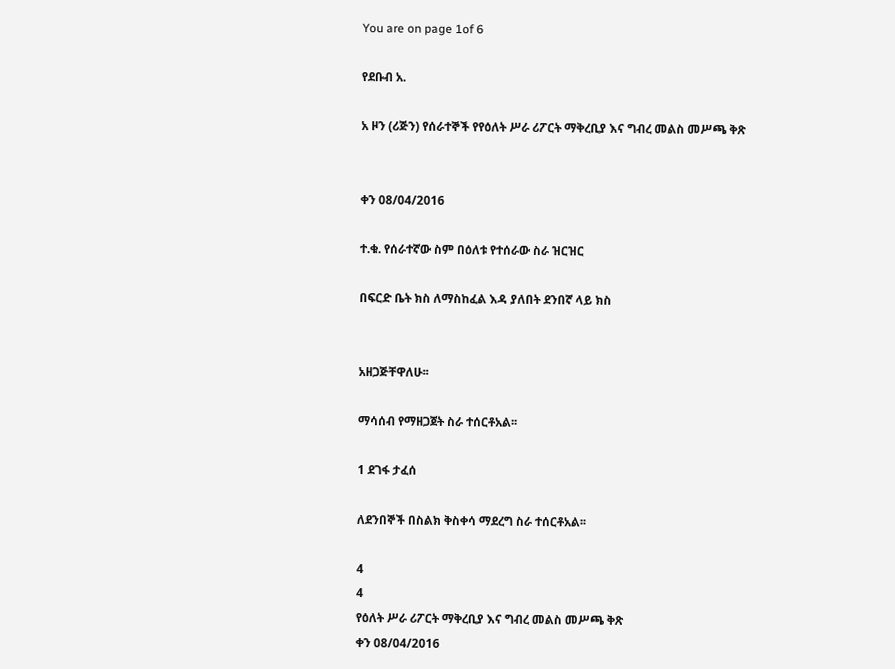You are on page 1of 6

የደቡብ አ.

አ ዞን (ሪጅን) የሰራተኞች የየዕለት ሥራ ሪፖርት ማቅረቢያ እና ግብረ መልስ መሥጫ ቅጽ


ቀን 08/04/2016

ተ.ቁ. የሰራተኛው ስም በዕለቱ የተሰራው ስራ ዝርዝር

በፍርድ ቤት ክስ ለማስከፈል እዳ ያለበት ደንበኛ ላይ ክስ


አዘጋጅቸዋለሁ፡፡

ማሳሰብ የማዘጋጀት ስራ ተሰርቶአል፡፡

1 ደገፋ ታፈሰ

ለደንበኞች በስልክ ቅስቀሳ ማደረግ ስራ ተሰርቶአል፡፡

4
4
የዕለት ሥራ ሪፖርት ማቅረቢያ እና ግብረ መልስ መሥጫ ቅጽ
ቀን 08/04/2016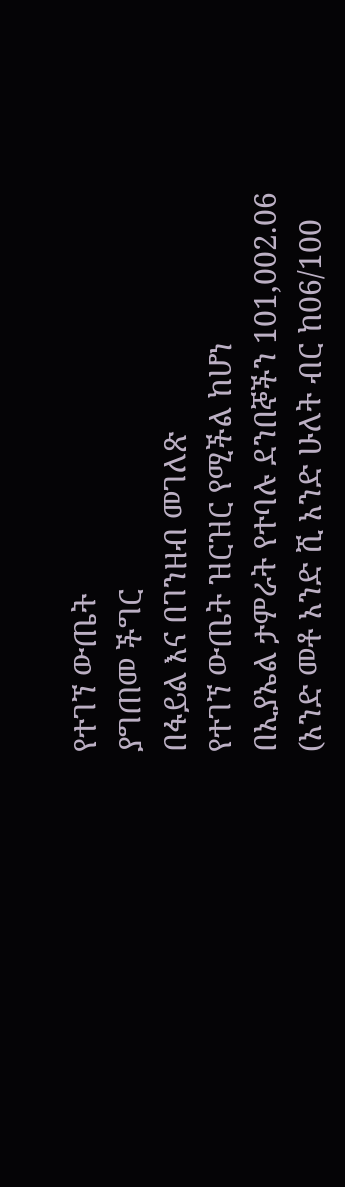የተገኘ ውጤት
ያግጠመ ችግር
በፋይል እና በገንዘብ መገለጽ
የተገኘ ውጤት ዝርዝር የሚችል ከሆነ
በኢያኤል ታምራት የተባሉ ደንበኞችን 101,002.06
(አንድ መቶ አንድ ሺ አንድ ሁለት ብር ከ06/100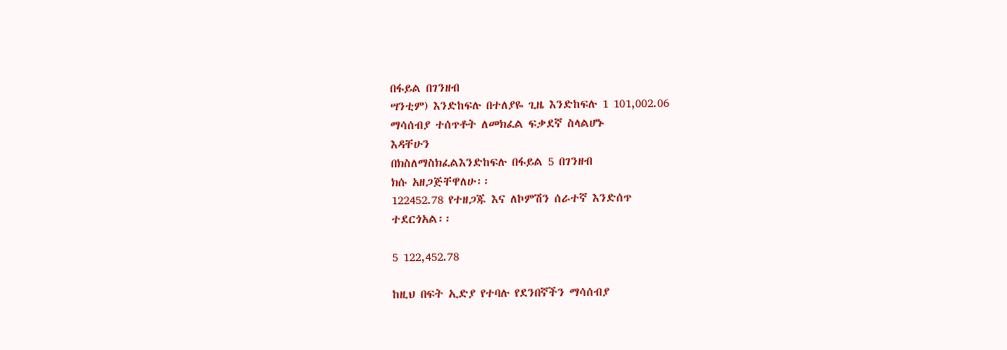በፋይል በገንዘብ
ሣንቲም) እንድከፍሉ በተለያዬ ጊዜ እንድከፍሉ 1 101,002.06
ማሳሰብያ ተሰጥቶት ለመክፈል ፍቃደኛ ስላልሆኑ
እዳቸሁን
በክስለማስክፈልእንድከፍሉ በፋይል 5 በገንዘብ
ክሱ አዘጋጅቸዋለሁ፡፡
122452.78 የተዘጋጁ እና ለኮምሽን ሰራተኛ እንድሰጥ
ተደርጎአል፡፡

5 122,452.78

ከዚህ በፍት ኢድያ የተባሉ የደንበኛችን ማሳሰብያ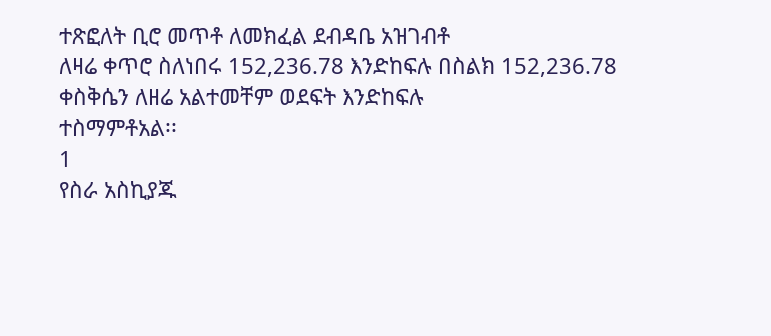ተጽፎለት ቢሮ መጥቶ ለመክፈል ደብዳቤ አዝገብቶ
ለዛሬ ቀጥሮ ስለነበሩ 152,236.78 እንድከፍሉ በስልክ 152,236.78
ቀስቅሴን ለዘሬ አልተመቸም ወደፍት እንድከፍሉ
ተስማምቶአል፡፡
1
የስራ አስኪያጁ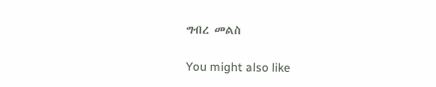ግብረ መልስ

You might also like